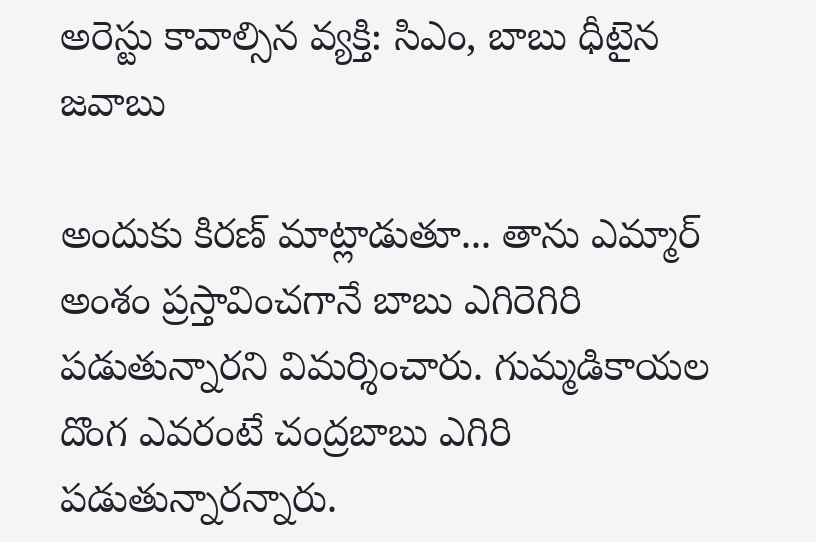అరెస్టు కావాల్సిన వ్యక్తి: సిఎం, బాబు ధీటైన జవాబు

అందుకు కిరణ్ మాట్లాడుతూ... తాను ఎమ్మార్ అంశం ప్రస్తావించగానే బాబు ఎగిరెగిరి పడుతున్నారని విమర్శించారు. గుమ్మడికాయల దొంగ ఎవరంటే చంద్రబాబు ఎగిరి పడుతున్నారన్నారు.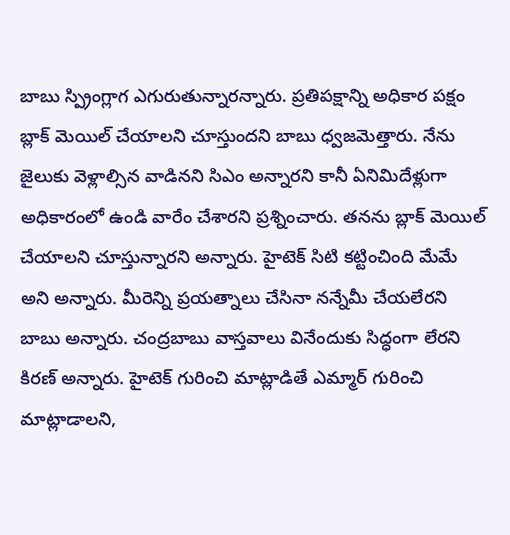బాబు స్ప్రింగ్లాగ ఎగురుతున్నారన్నారు. ప్రతిపక్షాన్ని అధికార పక్షం బ్లాక్ మెయిల్ చేయాలని చూస్తుందని బాబు ధ్వజమెత్తారు. నేను జైలుకు వెళ్లాల్సిన వాడినని సిఎం అన్నారని కానీ ఏనిమిదేళ్లుగా అధికారంలో ఉండి వారేం చేశారని ప్రశ్నించారు. తనను బ్లాక్ మెయిల్ చేయాలని చూస్తున్నారని అన్నారు. హైటెక్ సిటి కట్టించింది మేమే అని అన్నారు. మీరెన్ని ప్రయత్నాలు చేసినా నన్నేమీ చేయలేరని బాబు అన్నారు. చంద్రబాబు వాస్తవాలు వినేందుకు సిద్ధంగా లేరని కిరణ్ అన్నారు. హైటెక్ గురించి మాట్లాడితే ఎమ్మార్ గురించి మాట్లాడాలని,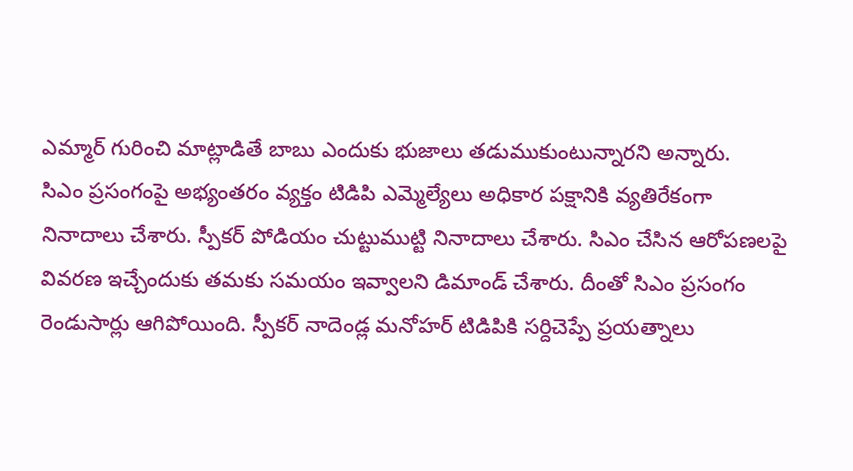ఎమ్మార్ గురించి మాట్లాడితే బాబు ఎందుకు భుజాలు తడుముకుంటున్నారని అన్నారు.
సిఎం ప్రసంగంపై అభ్యంతరం వ్యక్తం టిడిపి ఎమ్మెల్యేలు అధికార పక్షానికి వ్యతిరేకంగా నినాదాలు చేశారు. స్పీకర్ పోడియం చుట్టుముట్టి నినాదాలు చేశారు. సిఎం చేసిన ఆరోపణలపై వివరణ ఇచ్చేందుకు తమకు సమయం ఇవ్వాలని డిమాండ్ చేశారు. దీంతో సిఎం ప్రసంగం రెండుసార్లు ఆగిపోయింది. స్పీకర్ నాదెండ్ల మనోహర్ టిడిపికి సర్దిచెప్పే ప్రయత్నాలు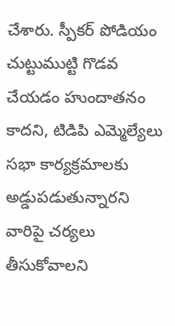చేశారు. స్పీకర్ పోడియం చుట్టుముట్టి గొడవ చేయడం హుందాతనం కాదని, టిడిపి ఎమ్మెల్యేలు సభా కార్యక్రమాలకు అడ్డుపడుతున్నారని వారిపై చర్యలు తీసుకోవాలని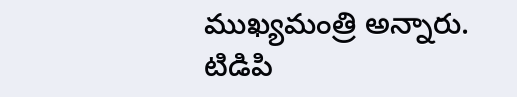ముఖ్యమంత్రి అన్నారు. టిడిపి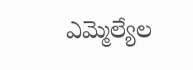ఎమ్మెల్యేల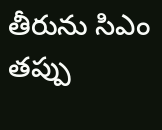తీరును సిఎం తప్పు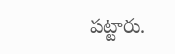పట్టారు.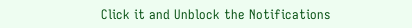Click it and Unblock the Notifications